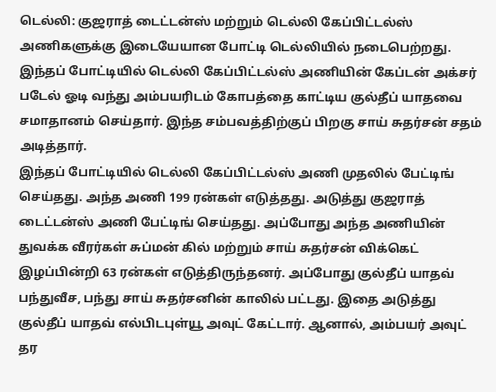டெல்லி: குஜராத் டைட்டன்ஸ் மற்றும் டெல்லி கேப்பிட்டல்ஸ் அணிகளுக்கு இடையேயான போட்டி டெல்லியில் நடைபெற்றது. இந்தப் போட்டியில் டெல்லி கேப்பிட்டல்ஸ் அணியின் கேப்டன் அக்சர் படேல் ஓடி வந்து அம்பயரிடம் கோபத்தை காட்டிய குல்தீப் யாதவை சமாதானம் செய்தார். இந்த சம்பவத்திற்குப் பிறகு சாய் சுதர்சன் சதம் அடித்தார்.
இந்தப் போட்டியில் டெல்லி கேப்பிட்டல்ஸ் அணி முதலில் பேட்டிங் செய்தது. அந்த அணி 199 ரன்கள் எடுத்தது. அடுத்து குஜராத் டைட்டன்ஸ் அணி பேட்டிங் செய்தது. அப்போது அந்த அணியின் துவக்க வீரர்கள் சுப்மன் கில் மற்றும் சாய் சுதர்சன் விக்கெட் இழப்பின்றி 63 ரன்கள் எடுத்திருந்தனர். அப்போது குல்தீப் யாதவ் பந்துவீச, பந்து சாய் சுதர்சனின் காலில் பட்டது. இதை அடுத்து குல்தீப் யாதவ் எல்பிடபுள்யூ அவுட் கேட்டார். ஆனால், அம்பயர் அவுட் தர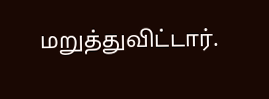மறுத்துவிட்டார்.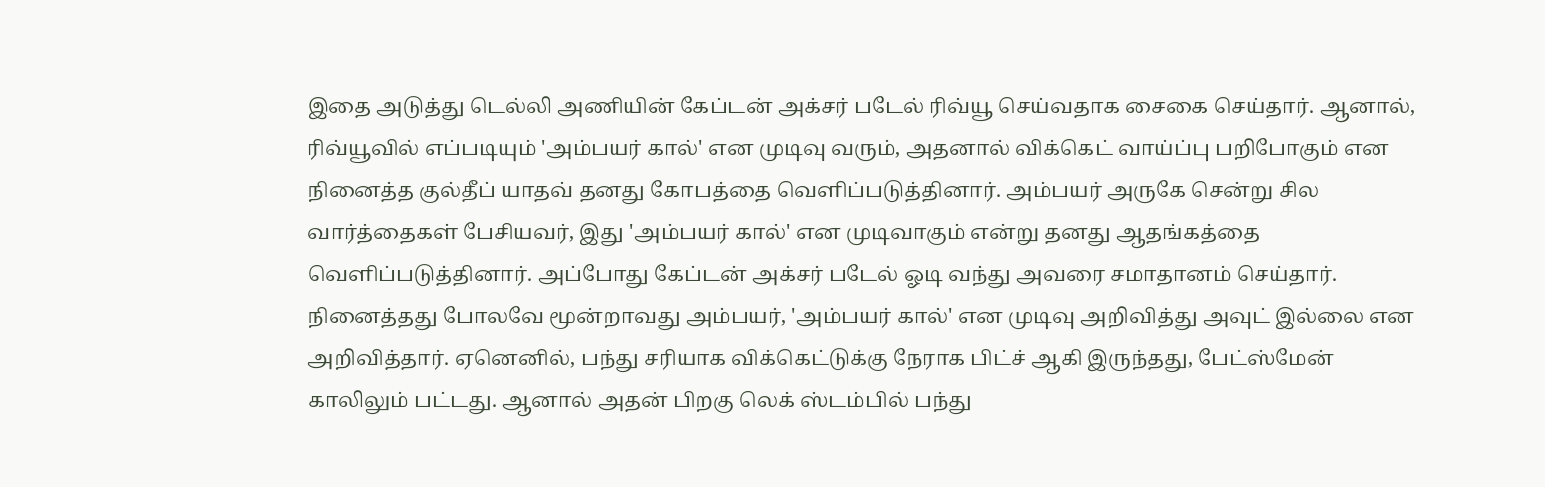இதை அடுத்து டெல்லி அணியின் கேப்டன் அக்சர் படேல் ரிவ்யூ செய்வதாக சைகை செய்தார். ஆனால், ரிவ்யூவில் எப்படியும் 'அம்பயர் கால்' என முடிவு வரும், அதனால் விக்கெட் வாய்ப்பு பறிபோகும் என நினைத்த குல்தீப் யாதவ் தனது கோபத்தை வெளிப்படுத்தினார். அம்பயர் அருகே சென்று சில வார்த்தைகள் பேசியவர், இது 'அம்பயர் கால்' என முடிவாகும் என்று தனது ஆதங்கத்தை வெளிப்படுத்தினார். அப்போது கேப்டன் அக்சர் படேல் ஓடி வந்து அவரை சமாதானம் செய்தார்.
நினைத்தது போலவே மூன்றாவது அம்பயர், 'அம்பயர் கால்' என முடிவு அறிவித்து அவுட் இல்லை என அறிவித்தார். ஏனெனில், பந்து சரியாக விக்கெட்டுக்கு நேராக பிட்ச் ஆகி இருந்தது, பேட்ஸ்மேன் காலிலும் பட்டது. ஆனால் அதன் பிறகு லெக் ஸ்டம்பில் பந்து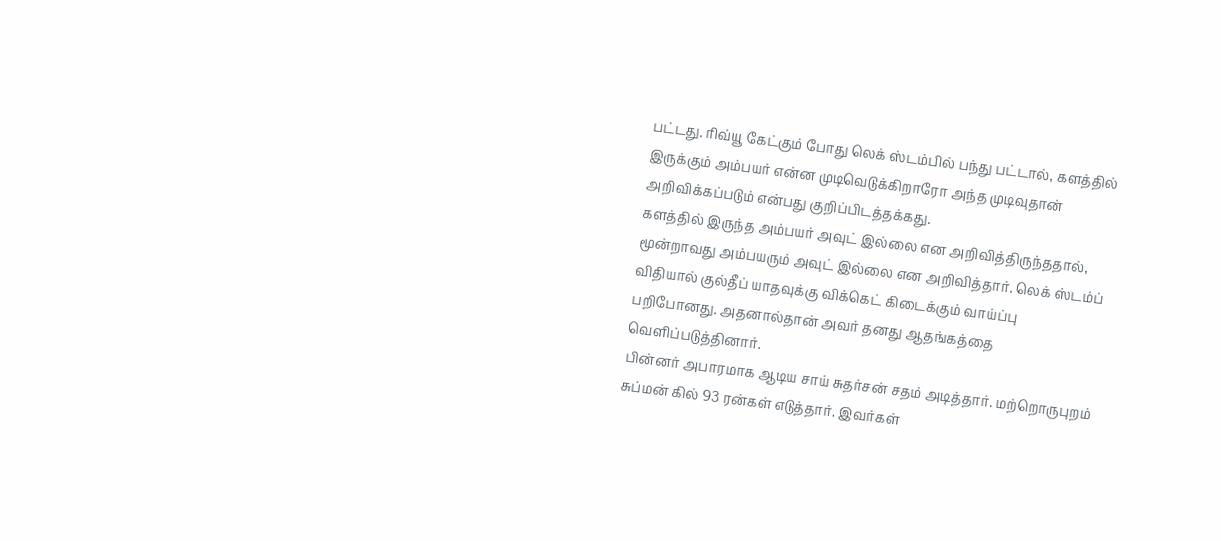பட்டது. ரிவ்யூ கேட்கும் போது லெக் ஸ்டம்பில் பந்து பட்டால், களத்தில் இருக்கும் அம்பயர் என்ன முடிவெடுக்கிறாரோ அந்த முடிவுதான் அறிவிக்கப்படும் என்பது குறிப்பிடத்தக்கது.
களத்தில் இருந்த அம்பயர் அவுட் இல்லை என அறிவித்திருந்ததால், மூன்றாவது அம்பயரும் அவுட் இல்லை என அறிவித்தார். லெக் ஸ்டம்ப் விதியால் குல்தீப் யாதவுக்கு விக்கெட் கிடைக்கும் வாய்ப்பு பறிபோனது. அதனால்தான் அவர் தனது ஆதங்கத்தை வெளிப்படுத்தினார்.
பின்னர் அபாரமாக ஆடிய சாய் சுதர்சன் சதம் அடித்தார். மற்றொருபுறம் சுப்மன் கில் 93 ரன்கள் எடுத்தார். இவர்கள்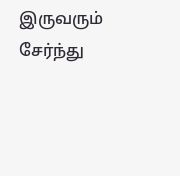இருவரும் சேர்ந்து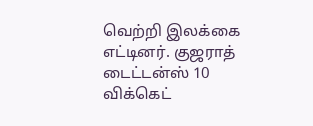வெற்றி இலக்கை எட்டினர். குஜராத் டைட்டன்ஸ் 10 விக்கெட்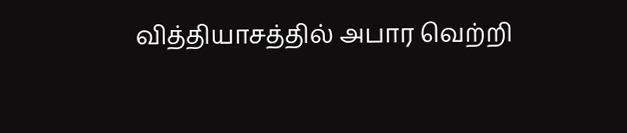வித்தியாசத்தில் அபார வெற்றி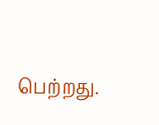பெற்றது.